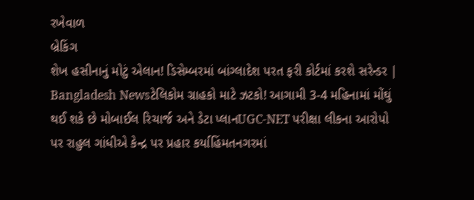રખેવાળ
બ્રેકિંગ
શેખ હસીનાનું મોટું એલાન! ડિસેમ્બરમાં બાંગ્લાદેશ પરત ફરી કોર્ટમાં કરશે સરેન્ડર | Bangladesh Newsટેલિકોમ ગ્રાહકો માટે ઝટકો! આગામી 3-4 મહિનામાં મોંઘું થઈ શકે છે મોબાઈલ રિચાર્જ અને ડેટા પ્લાનUGC-NET પરીક્ષા લીકના આરોપો પર રાહુલ ગાંધીએ કેન્દ્ર પર પ્રહાર કર્યાહિંમતનગરમાં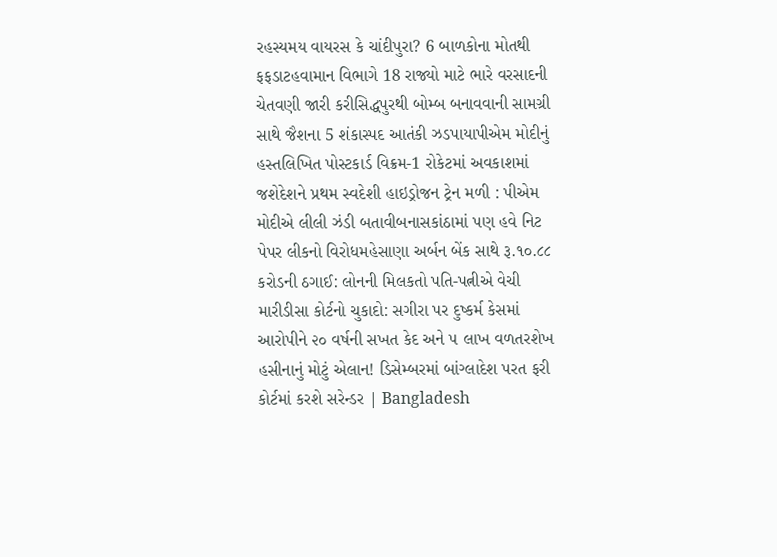રહસ્યમય વાયરસ કે ચાંદીપુરા? 6 બાળકોના મોતથી ફફડાટહવામાન વિભાગે 18 રાજ્યો માટે ભારે વરસાદની ચેતવણી જારી કરીસિદ્ધપુરથી બોમ્બ બનાવવાની સામગ્રી સાથે જૈશના 5 શંકાસ્પદ આતંકી ઝડપાયાપીએમ મોદીનું હસ્તલિખિત પોસ્ટકાર્ડ વિક્રમ-1 રોકેટમાં અવકાશમાં જશેદેશને પ્રથમ સ્વદેશી હાઇડ્રોજન ટ્રેન મળી : પીએમ મોદીએ લીલી ઝંડી બતાવીબનાસકાંઠામાં પણ હવે નિટ પેપર લીકનો વિરોધમહેસાણા અર્બન બેંક સાથે રૂ.૧૦.૮૮ કરોડની ઠગાઈ: લોનની મિલકતો પતિ-પત્નીએ વેચી મારીડીસા કોર્ટનો ચુકાદો: સગીરા પર દુષ્કર્મ કેસમાં આરોપીને ૨૦ વર્ષની સખત કેદ અને ૫ લાખ વળતરશેખ હસીનાનું મોટું એલાન! ડિસેમ્બરમાં બાંગ્લાદેશ પરત ફરી કોર્ટમાં કરશે સરેન્ડર | Bangladesh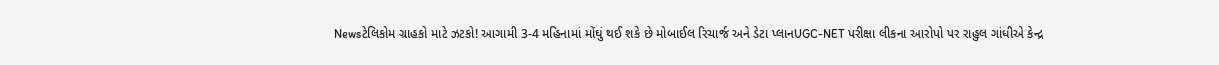Newsટેલિકોમ ગ્રાહકો માટે ઝટકો! આગામી 3-4 મહિનામાં મોંઘું થઈ શકે છે મોબાઈલ રિચાર્જ અને ડેટા પ્લાનUGC-NET પરીક્ષા લીકના આરોપો પર રાહુલ ગાંધીએ કેન્દ્ર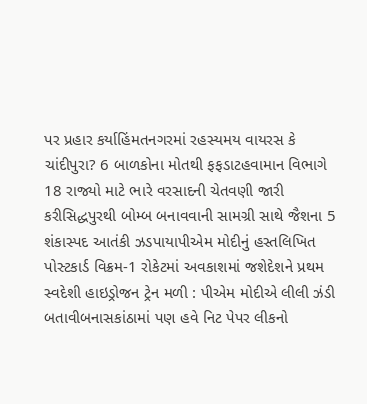પર પ્રહાર કર્યાહિંમતનગરમાં રહસ્યમય વાયરસ કે ચાંદીપુરા? 6 બાળકોના મોતથી ફફડાટહવામાન વિભાગે 18 રાજ્યો માટે ભારે વરસાદની ચેતવણી જારી કરીસિદ્ધપુરથી બોમ્બ બનાવવાની સામગ્રી સાથે જૈશના 5 શંકાસ્પદ આતંકી ઝડપાયાપીએમ મોદીનું હસ્તલિખિત પોસ્ટકાર્ડ વિક્રમ-1 રોકેટમાં અવકાશમાં જશેદેશને પ્રથમ સ્વદેશી હાઇડ્રોજન ટ્રેન મળી : પીએમ મોદીએ લીલી ઝંડી બતાવીબનાસકાંઠામાં પણ હવે નિટ પેપર લીકનો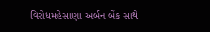વિરોધમહેસાણા અર્બન બેંક સાથે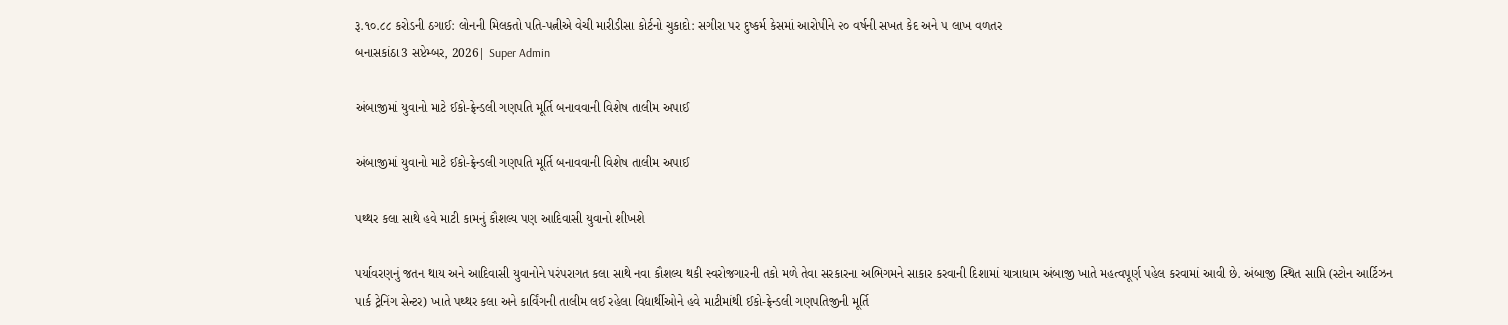રૂ.૧૦.૮૮ કરોડની ઠગાઈ: લોનની મિલકતો પતિ-પત્નીએ વેચી મારીડીસા કોર્ટનો ચુકાદો: સગીરા પર દુષ્કર્મ કેસમાં આરોપીને ૨૦ વર્ષની સખત કેદ અને ૫ લાખ વળતર
બનાસકાંઠા3 સપ્ટેમ્બર, 2026| Super Admin

અંબાજીમાં યુવાનો માટે ઈકો-ફ્રેન્ડલી ગણપતિ મૂર્તિ બનાવવાની વિશેષ તાલીમ અપાઈ

અંબાજીમાં યુવાનો માટે ઈકો-ફ્રેન્ડલી ગણપતિ મૂર્તિ બનાવવાની વિશેષ તાલીમ અપાઈ

પથ્થર કલા સાથે હવે માટી કામનું કૌશલ્ય પણ આદિવાસી યુવાનો શીખશે

પર્યાવરણનું જતન થાય અને આદિવાસી યુવાનોને પરંપરાગત કલા સાથે નવા કૌશલ્ય થકી સ્વરોજગારની તકો મળે તેવા સરકારના અભિગમને સાકાર કરવાની દિશામાં યાત્રાધામ અંબાજી ખાતે મહત્વપૂર્ણ પહેલ કરવામાં આવી છે. અંબાજી સ્થિત સાપ્તિ (સ્ટોન આર્ટિઝન પાર્ક ટ્રેનિંગ સેન્ટર) ખાતે પથ્થર કલા અને કાર્વિંગની તાલીમ લઈ રહેલા વિદ્યાર્થીઓને હવે માટીમાંથી ઈકો-ફ્રેન્ડલી ગણપતિજીની મૂર્તિ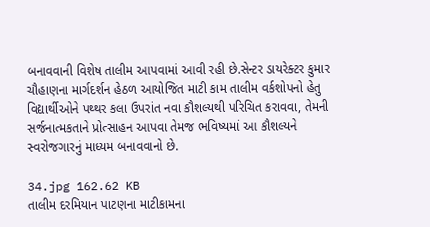બનાવવાની વિશેષ તાલીમ આપવામાં આવી રહી છે.સેન્ટર ડાયરેક્ટર કુમાર ચૌહાણના માર્ગદર્શન હેઠળ આયોજિત માટી કામ તાલીમ વર્કશોપનો હેતુ વિદ્યાર્થીઓને પથ્થર કલા ઉપરાંત નવા કૌશલ્યથી પરિચિત કરાવવા, તેમની સર્જનાત્મકતાને પ્રોત્સાહન આપવા તેમજ ભવિષ્યમાં આ કૌશલ્યને સ્વરોજગારનું માધ્યમ બનાવવાનો છે.

34.jpg 162.62 KB
તાલીમ દરમિયાન પાટણના માટીકામના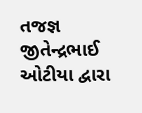તજજ્ઞ જીતેન્દ્રભાઈ ઓટીયા દ્વારા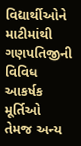વિદ્યાર્થીઓને માટીમાંથી ગણપતિજીની વિવિધ આકર્ષક મૂર્તિઓ તેમજ અન્ય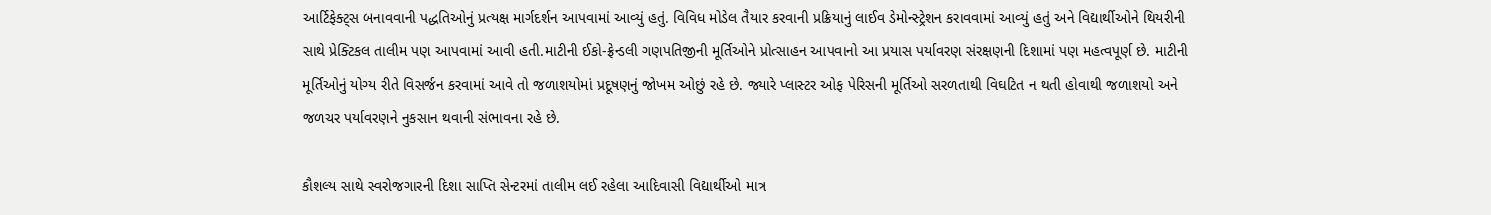આર્ટિફેક્ટ્સ બનાવવાની પદ્ધતિઓનું પ્રત્યક્ષ માર્ગદર્શન આપવામાં આવ્યું હતું. વિવિધ મોડેલ તૈયાર કરવાની પ્રક્રિયાનું લાઈવ ડેમોન્સ્ટ્રેશન કરાવવામાં આવ્યું હતું અને વિદ્યાર્થીઓને થિયરીની સાથે પ્રેક્ટિકલ તાલીમ પણ આપવામાં આવી હતી.માટીની ઈકો-ફ્રેન્ડલી ગણપતિજીની મૂર્તિઓને પ્રોત્સાહન આપવાનો આ પ્રયાસ પર્યાવરણ સંરક્ષણની દિશામાં પણ મહત્વપૂર્ણ છે. માટીની મૂર્તિઓનું યોગ્ય રીતે વિસર્જન કરવામાં આવે તો જળાશયોમાં પ્રદૂષણનું જોખમ ઓછું રહે છે. જ્યારે પ્લાસ્ટર ઓફ પેરિસની મૂર્તિઓ સરળતાથી વિઘટિત ન થતી હોવાથી જળાશયો અને જળચર પર્યાવરણને નુકસાન થવાની સંભાવના રહે છે.

કૌશલ્ય સાથે સ્વરોજગારની દિશા સાપ્તિ સેન્ટરમાં તાલીમ લઈ રહેલા આદિવાસી વિદ્યાર્થીઓ માત્ર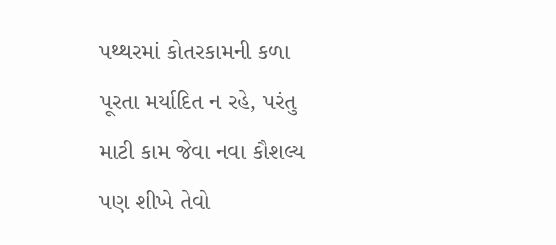પથ્થરમાં કોતરકામની કળા પૂરતા મર્યાદિત ન રહે, પરંતુ માટી કામ જેવા નવા કૌશલ્ય પણ શીખે તેવો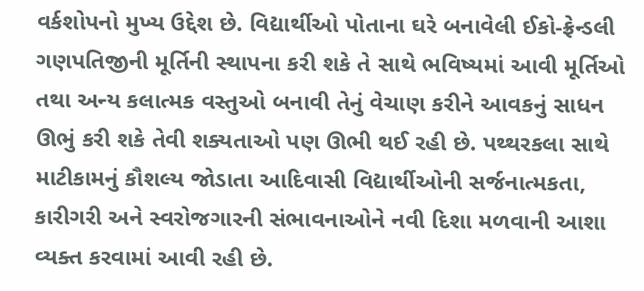વર્કશોપનો મુખ્ય ઉદ્દેશ છે. વિદ્યાર્થીઓ પોતાના ઘરે બનાવેલી ઈકો-ફ્રેન્ડલી ગણપતિજીની મૂર્તિની સ્થાપના કરી શકે તે સાથે ભવિષ્યમાં આવી મૂર્તિઓ તથા અન્ય કલાત્મક વસ્તુઓ બનાવી તેનું વેચાણ કરીને આવકનું સાધન ઊભું કરી શકે તેવી શક્યતાઓ પણ ઊભી થઈ રહી છે. પથ્થરકલા સાથે માટીકામનું કૌશલ્ય જોડાતા આદિવાસી વિદ્યાર્થીઓની સર્જનાત્મકતા, કારીગરી અને સ્વરોજગારની સંભાવનાઓને નવી દિશા મળવાની આશા વ્યક્ત કરવામાં આવી રહી છે.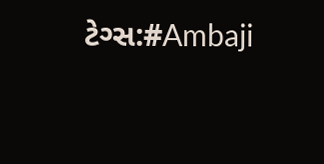ટેગ્સ:#Ambaji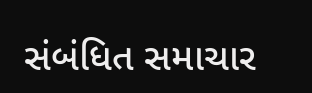સંબંધિત સમાચાર